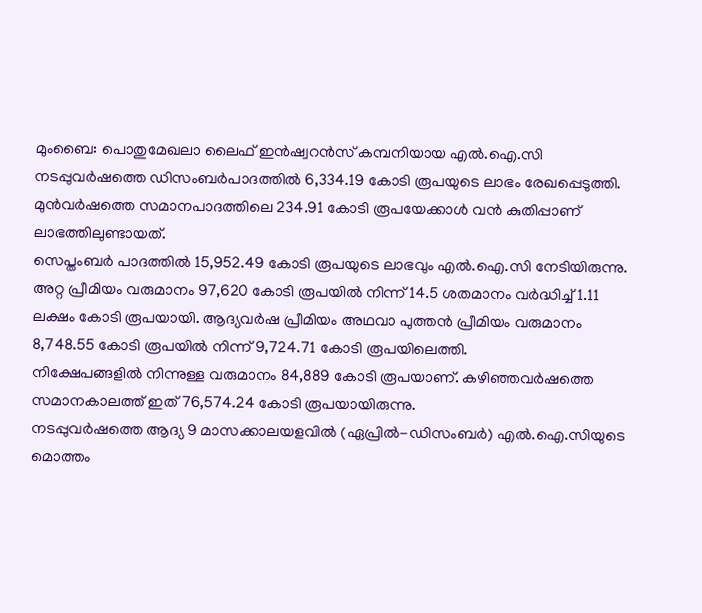മുംബൈ: പൊതുമേഖലാ ലൈഫ് ഇൻഷ്വറൻസ് കമ്പനിയായ എൽ.ഐ.സി നടപ്പുവർഷത്തെ ഡിസംബർപാദത്തിൽ 6,334.19 കോടി രൂപയുടെ ലാഭം രേഖപ്പെടുത്തി. മുൻവർഷത്തെ സമാനപാദത്തിലെ 234.91 കോടി രൂപയേക്കാൾ വൻ കുതിപ്പാണ് ലാഭത്തിലുണ്ടായത്.
സെപ്തംബർ പാദത്തിൽ 15,952.49 കോടി രൂപയുടെ ലാഭവും എൽ.ഐ.സി നേടിയിരുന്നു. അറ്റ പ്രീമിയം വരുമാനം 97,620 കോടി രൂപയിൽ നിന്ന് 14.5 ശതമാനം വർദ്ധിച്ച് 1.11 ലക്ഷം കോടി രൂപയായി. ആദ്യവർഷ പ്രീമിയം അഥവാ പുത്തൻ പ്രീമിയം വരുമാനം 8,748.55 കോടി രൂപയിൽ നിന്ന് 9,724.71 കോടി രൂപയിലെത്തി.
നിക്ഷേപങ്ങളിൽ നിന്നുള്ള വരുമാനം 84,889 കോടി രൂപയാണ്. കഴിഞ്ഞവർഷത്തെ സമാനകാലത്ത് ഇത് 76,574.24 കോടി രൂപയായിരുന്നു.
നടപ്പുവർഷത്തെ ആദ്യ 9 മാസക്കാലയളവിൽ (ഏപ്രിൽ-ഡിസംബർ) എൽ.ഐ.സിയുടെ മൊത്തം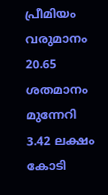പ്രീമിയം വരുമാനം 20.65 ശതമാനം മുന്നേറി 3.42 ലക്ഷം കോടി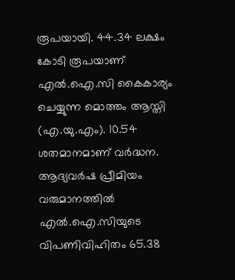രൂപയായി. 44.34 ലക്ഷം കോടി രൂപയാണ് എൽ.ഐ.സി കൈകാര്യം ചെയ്യുന്ന മൊത്തം ആസ്തി (എ.യു.എം). 10.54 ശതമാനമാണ് വർദ്ധന.
ആദ്യവർഷ പ്രീമിയം വരുമാനത്തിൽ എൽ.ഐ.സിയുടെ വിപണിവിഹിതം 65.38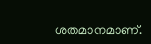ശതമാനമാണ്.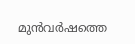മുൻവർഷത്തെ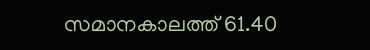സമാനകാലത്ത് 61.40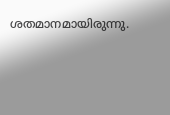ശതമാനമായിരുന്നു.